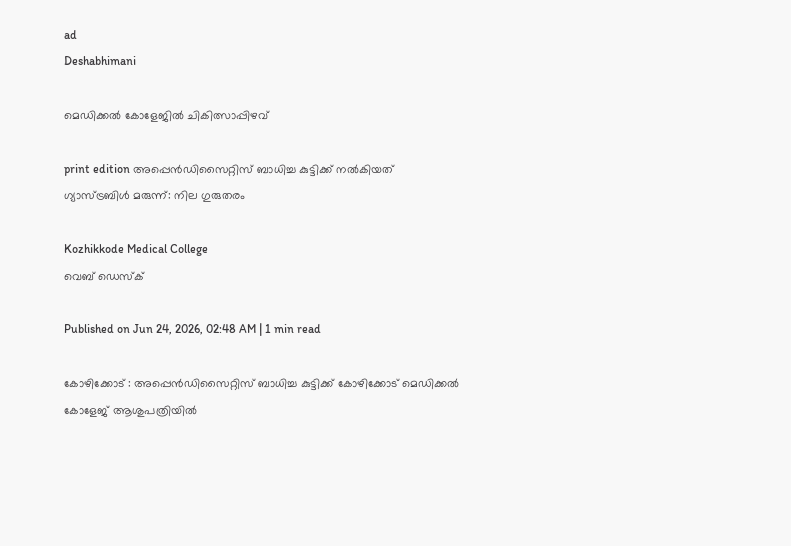ad
Deshabhimani

മെഡിക്കൽ കോളേജിൽ ചികിത്സാപ്പിഴവ്‌

print edition അപ്പെൻഡിസൈറ്റിസ്‌ ബാധിച്ച കുട്ടിക്ക്‌ നൽകിയത്‌
ഗ്യാസ്‌ട്രബിൾ മരുന്ന്‌: നില ഗുരുതരം

Kozhikkode Medical College
വെബ് ഡെസ്ക്

Published on Jun 24, 2026, 02:48 AM | 1 min read

കോഴിക്കോട് : അപ്പെൻഡിസൈറ്റിസ്‌ ബാധിച്ച കുട്ടിക്ക്‌ കോഴിക്കോട്‌ മെഡിക്കൽ കോളേജ്‌ ആശുപത്രിയിൽ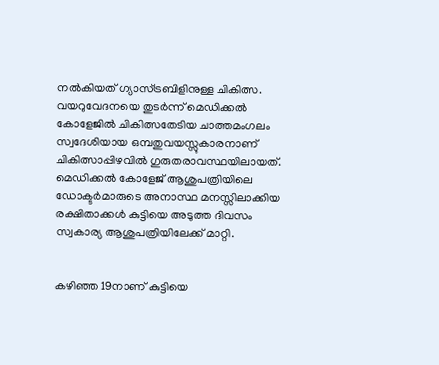നൽകിയത്‌ ഗ്യാസ്ട്രബിളിനുള്ള ചികിത്സ. വയറുവേദനയെ തുടർന്ന്‌ മെഡിക്കൽ കോളേജിൽ ചികിത്സതേടിയ ചാത്തമംഗലം സ്വദേശിയായ ഒമ്പതുവയസ്സുകാരനാണ്‌ ചികിത്സാപ്പിഴവിൽ ഗുരുതരാവസ്ഥയിലായത്‌. മെഡിക്കൽ കോളേജ്‌ ആശുപത്രിയിലെ ഡോക്ടർമാരുടെ അനാസ്ഥ മനസ്സിലാക്കിയ രക്ഷിതാക്കൾ കുട്ടിയെ അടുത്ത ദിവസം സ്വകാര്യ ആശുപത്രിയിലേക്ക്‌ മാറ്റി.


കഴിഞ്ഞ 19നാണ്‌ കുട്ടിയെ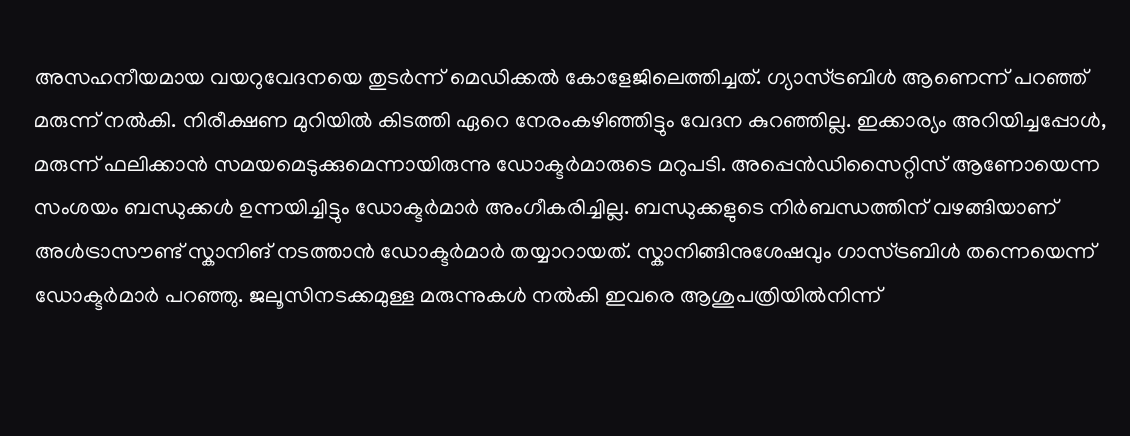അസഹനീയമായ വയറുവേദനയെ തുടർന്ന് മെഡിക്കൽ കോളേജിലെത്തിച്ചത്‌. ഗ്യാസ്ട്രബിൾ ആണെന്ന്‌ പറഞ്ഞ്‌ മരുന്ന്‌ നൽകി. നിരീക്ഷണ മുറിയിൽ കിടത്തി ഏറെ നേരംകഴിഞ്ഞിട്ടും വേദന കുറഞ്ഞില്ല. ഇക്കാര്യം അറിയിച്ചപ്പോൾ, മരുന്ന്‌ ഫലിക്കാൻ സമയമെടുക്കുമെന്നായിരുന്നു ഡോക്ടർമാരുടെ മറുപടി. അപ്പെൻഡിസൈറ്റിസ്‌ ആണോയെന്ന സംശയം ബന്ധുക്കൾ ഉന്നയിച്ചിട്ടും ഡോക്ടർമാർ അംഗീകരിച്ചില്ല. ബന്ധുക്കളുടെ നിർബന്ധത്തിന്‌ വഴങ്ങിയാണ്‌ അൾട്രാസ‍ൗണ്ട്‌ സ്കാനിങ്‌ നടത്താൻ ഡോക്ടർമാർ തയ്യാറായത്. സ്കാനിങ്ങിനുശേഷവും ഗാസ്ട്രബിൾ തന്നെയെന്ന്‌ ഡോക്ടർമാർ പറഞ്ഞു. ജലൂസിനടക്കമുള്ള മരുന്നുകൾ നൽകി ഇവരെ ആശുപത്രിയിൽനിന്ന്‌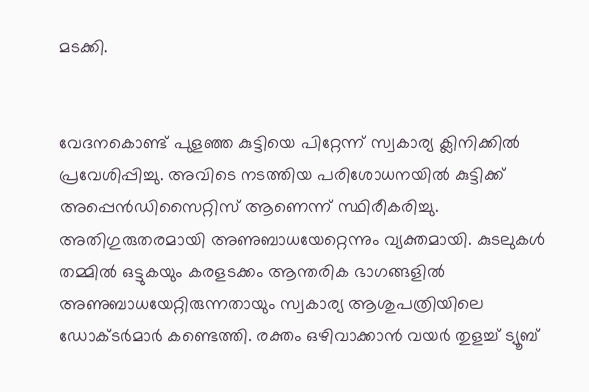മടക്കി.


വേദനകൊണ്ട്‌ പുളഞ്ഞ കുട്ടിയെ പിറ്റേന്ന്‌ സ്വകാര്യ ക്ലിനിക്കിൽ പ്രവേശിപ്പിച്ചു. അവിടെ നടത്തിയ പരിശോധനയിൽ കുട്ടിക്ക്‌ അപ്പെൻഡിസൈറ്റിസ്‌ ആണെന്ന്‌ സ്ഥിരീകരിച്ചു. അതിഗുരുതരമായി അണുബാധയേറ്റെന്നും വ്യക്തമായി. കുടലുകൾ തമ്മിൽ ഒട്ടുകയും കരളടക്കം ആന്തരിക ഭാഗങ്ങളിൽ അണുബാധയേറ്റിരുന്നതായും സ്വകാര്യ ആശുപത്രിയിലെ ഡോക്ടർമാർ കണ്ടെത്തി. രക്തം ഒഴിവാക്കാൻ വയർ തുളച്ച് ട്യൂബ്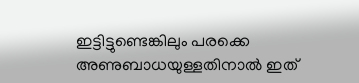ഇട്ടിട്ടുണ്ടെങ്കിലും പരക്കെ അണുബാധയുള്ളതിനാൽ ഇത്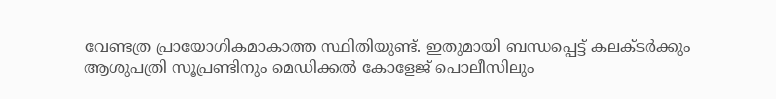വേണ്ടത്ര പ്രായോഗികമാകാത്ത സ്ഥിതിയുണ്ട്. ഇതുമായി ബന്ധപ്പെട്ട്‌ കലക്ടർക്കും ആശുപത്രി സൂപ്രണ്ടിനും മെഡിക്കൽ കോളേജ്‌ പൊലീസിലും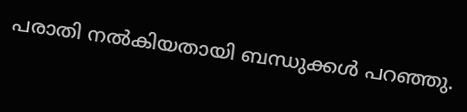പരാതി നൽകിയതായി ബന്ധുക്കൾ പറഞ്ഞു.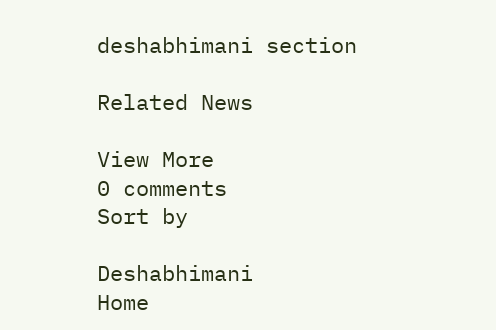deshabhimani section

Related News

View More
0 comments
Sort by

Deshabhimani
Home